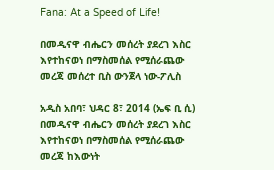Fana: At a Speed of Life!

በመዲናዋ ብሔርን መሰረት ያደረገ እስር እየተከናወነ በማስመሰል የሚሰራጨው መረጃ መሰረተ ቢስ ውንጀላ ነው-ፖሊስ

አዲስ አበባ፣ ህዳር 8፣ 2014 (ኤፍ ቢ ሲ) በመዲናዋ ብሔርን መሰረት ያደረገ እስር እየተከናወነ በማስመሰል የሚሰራጨው መረጃ ከእውነት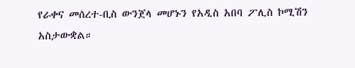የራቀና መሰረተ-ቢስ ውንጀላ መሆኑን የአዲስ አበባ ፖሊስ ኮሚሽን አስታውቋል።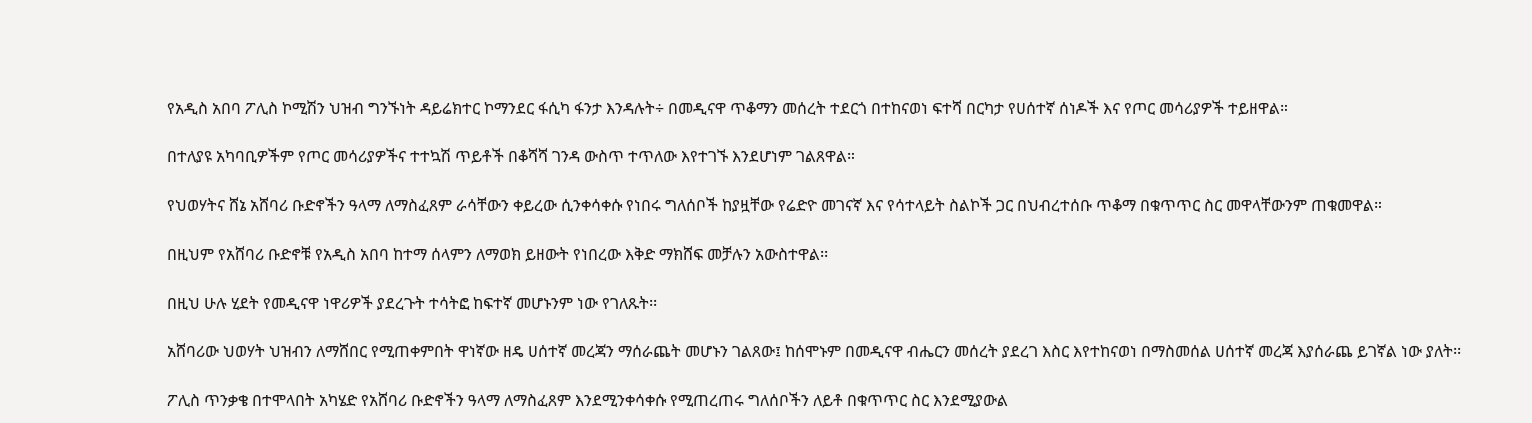የአዲስ አበባ ፖሊስ ኮሚሽን ህዝብ ግንኙነት ዳይሬክተር ኮማንደር ፋሲካ ፋንታ እንዳሉት÷ በመዲናዋ ጥቆማን መሰረት ተደርጎ በተከናወነ ፍተሻ በርካታ የሀሰተኛ ሰነዶች እና የጦር መሳሪያዎች ተይዘዋል።

በተለያዩ አካባቢዎችም የጦር መሳሪያዎችና ተተኳሽ ጥይቶች በቆሻሻ ገንዳ ውስጥ ተጥለው እየተገኙ እንደሆነም ገልጸዋል።

የህወሃትና ሸኔ አሸባሪ ቡድኖችን ዓላማ ለማስፈጸም ራሳቸውን ቀይረው ሲንቀሳቀሱ የነበሩ ግለሰቦች ከያዟቸው የሬድዮ መገናኛ እና የሳተላይት ስልኮች ጋር በህብረተሰቡ ጥቆማ በቁጥጥር ስር መዋላቸውንም ጠቁመዋል።

በዚህም የአሸባሪ ቡድኖቹ የአዲስ አበባ ከተማ ሰላምን ለማወክ ይዘውት የነበረው እቅድ ማክሸፍ መቻሉን አውስተዋል፡፡

በዚህ ሁሉ ሂደት የመዲናዋ ነዋሪዎች ያደረጉት ተሳትፎ ከፍተኛ መሆኑንም ነው የገለጹት፡፡

አሸባሪው ህወሃት ህዝብን ለማሸበር የሚጠቀምበት ዋነኛው ዘዴ ሀሰተኛ መረጃን ማሰራጨት መሆኑን ገልጸው፤ ከሰሞኑም በመዲናዋ ብሔርን መሰረት ያደረገ እስር እየተከናወነ በማስመሰል ሀሰተኛ መረጃ እያሰራጨ ይገኛል ነው ያለት፡፡

ፖሊስ ጥንቃቄ በተሞላበት አካሄድ የአሸባሪ ቡድኖችን ዓላማ ለማስፈጸም እንደሚንቀሳቀሱ የሚጠረጠሩ ግለሰቦችን ለይቶ በቁጥጥር ስር እንደሚያውል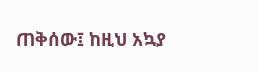ጠቅሰው፤ ከዚህ አኳያ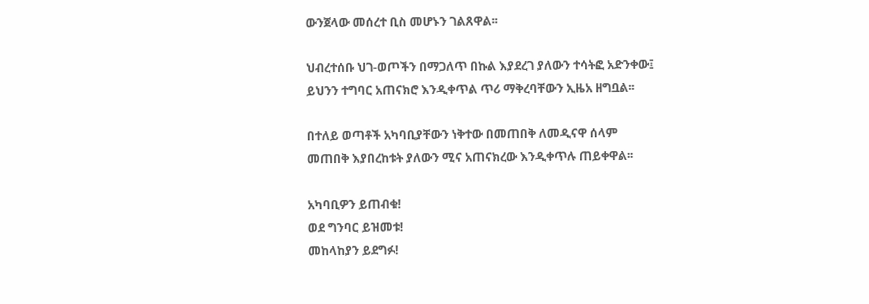ውንጀላው መሰረተ ቢስ መሆኑን ገልጸዋል፡፡

ህብረተሰቡ ህገ-ወጦችን በማጋለጥ በኩል እያደረገ ያለውን ተሳትፎ አድንቀው፤ ይህንን ተግባር አጠናክሮ እንዲቀጥል ጥሪ ማቅረባቸውን ኢዜአ ዘግቧል፡፡

በተለይ ወጣቶች አካባቢያቸውን ነቅተው በመጠበቅ ለመዲናዋ ሰላም መጠበቅ እያበረከቱት ያለውን ሚና አጠናክረው እንዲቀጥሉ ጠይቀዋል፡፡

አካባቢዎን ይጠብቁ!
ወደ ግንባር ይዝመቱ!
መከላከያን ይደግፉ!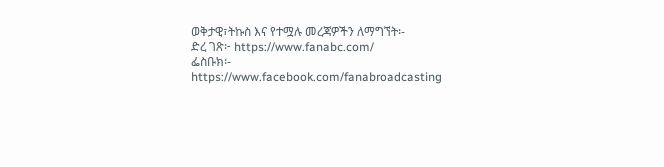ወቅታዊ፣ትኩስ እና የተሟሉ መረጃዎችን ለማግኘት፡-
ድረ ገጽ፦ https://www.fanabc.com/
ፌስቡክ፡- https://www.facebook.com/fanabroadcasting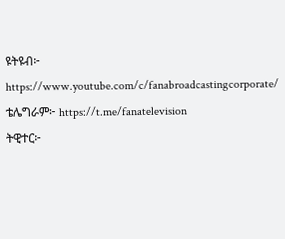ዩትዩብ፦ https://www.youtube.com/c/fanabroadcastingcorporate/
ቴሌግራም፦ https://t.me/fanatelevision
ትዊተር፦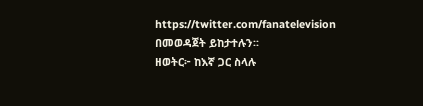https://twitter.com/fanatelevision በመወዳጀት ይከታተሉን፡፡
ዘወትር፦ ከእኛ ጋር ስላሉ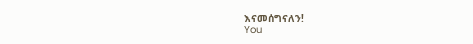እናመሰግናለን!
You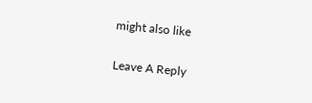might also like

Leave A Reply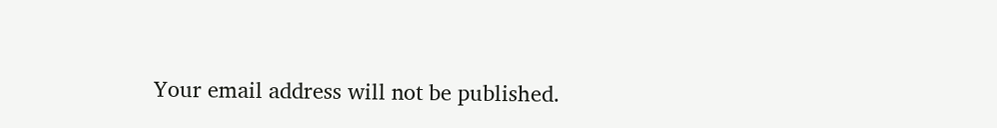Your email address will not be published.